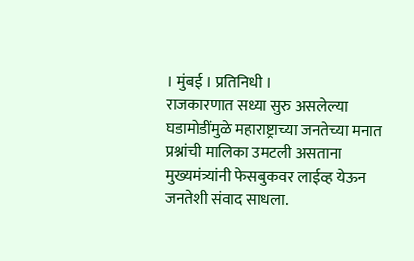। मुंबई । प्रतिनिधी ।
राजकारणात सध्या सुरु असलेल्या घडामोडींमुळे महाराष्ट्राच्या जनतेच्या मनात प्रश्नांची मालिका उमटली असताना मुख्यमंत्र्यांनी फेसबुकवर लाईव्ह येऊन जनतेशी संवाद साधला.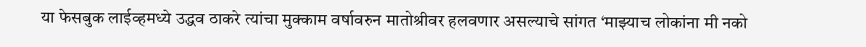या फेसबुक लाईव्हमध्ये उद्धव ठाकरे त्यांचा मुक्काम वर्षावरुन मातोश्रीवर हलवणार असल्याचे सांगत ‘माझ्याच लोकांना मी नको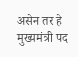असेन तर हे मुख्यमंत्री पद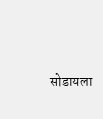सोडायला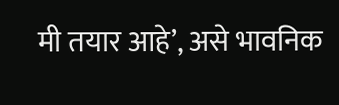मी तयार आहे’, असे भावनिक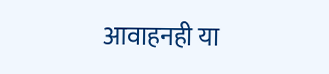आवाहनही या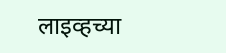लाइव्हच्या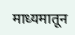माध्यमातून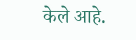केले आहे.